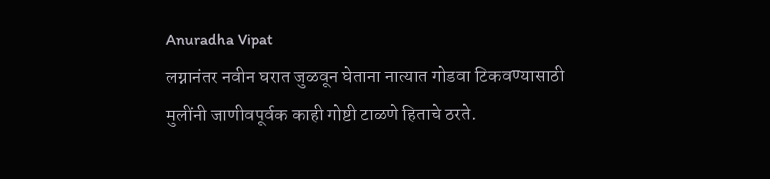Anuradha Vipat
लग्नानंतर नवीन घरात जुळवून घेताना नात्यात गोडवा टिकवण्यासाठी मुलींनी जाणीवपूर्वक काही गोष्टी टाळणे हिताचे ठरते.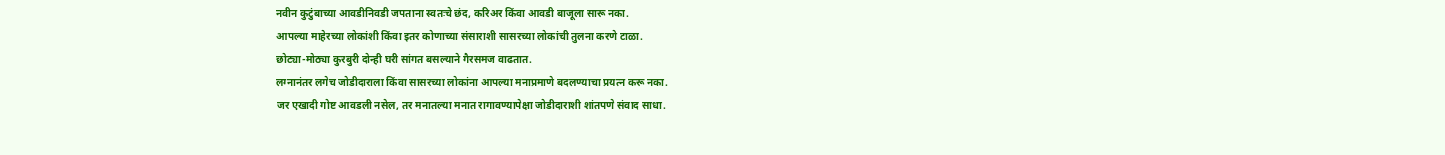नवीन कुटुंबाच्या आवडीनिवडी जपताना स्वतःचे छंद, करिअर किंवा आवडी बाजूला सारू नका.
आपल्या माहेरच्या लोकांशी किंवा इतर कोणाच्या संसाराशी सासरच्या लोकांची तुलना करणे टाळा.
छोट्या-मोठ्या कुरबुरी दोन्ही घरी सांगत बसल्याने गैरसमज वाढतात.
लग्नानंतर लगेच जोडीदाराला किंवा सासरच्या लोकांना आपल्या मनाप्रमाणे बदलण्याचा प्रयत्न करू नका.
जर एखादी गोष्ट आवडली नसेल, तर मनातल्या मनात रागावण्यापेक्षा जोडीदाराशी शांतपणे संवाद साधा.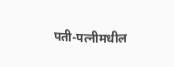पती-पत्नीमधील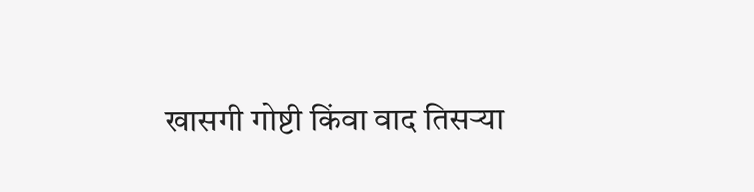खासगी गोष्टी किंवा वाद तिसऱ्या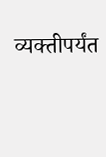व्यक्तीपर्यंत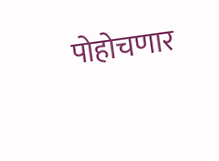पोहोचणार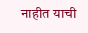नाहीत याची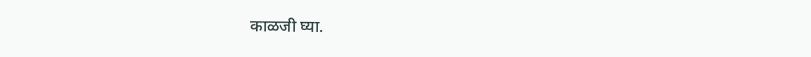काळजी घ्या.